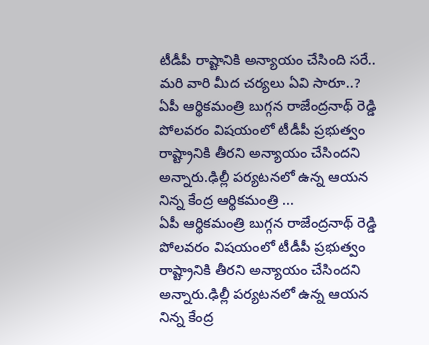టీడీపీ రాష్టానికి అన్యాయం చేసింది సరే.. మరి వారి మీద చర్యలు ఏవి సారూ..?
ఏపీ ఆర్థికమంత్రి బుగ్గన రాజేంద్రనాథ్ రెడ్డి పోలవరం విషయంలో టీడీపీ ప్రభుత్వం రాష్ట్రానికి తీరని అన్యాయం చేసిందని అన్నారు.ఢిల్లీ పర్యటనలో ఉన్న ఆయన నిన్న కేంద్ర ఆర్థికమంత్రి ...
ఏపీ ఆర్థికమంత్రి బుగ్గన రాజేంద్రనాథ్ రెడ్డి పోలవరం విషయంలో టీడీపీ ప్రభుత్వం రాష్ట్రానికి తీరని అన్యాయం చేసిందని అన్నారు.ఢిల్లీ పర్యటనలో ఉన్న ఆయన నిన్న కేంద్ర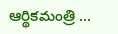ఆర్థికమంత్రి ...